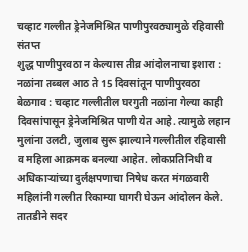चव्हाट गल्लीत ड्रेनेजमिश्रित पाणीपुरवठ्यामुळे रहिवासी संतप्त
शुद्ध पाणीपुरवठा न केल्यास तीव्र आंदोलनाचा इशारा : नळांना तब्बल आठ ते 15 दिवसांतून पाणीपुरवठा
बेळगाव : चव्हाट गल्लीतील घरगुती नळांना गेल्या काही दिवसांपासून ड्रेनेजमिश्रित पाणी येत आहे. त्यामुळे लहान मुलांना उलटी, जुलाब सुरू झाल्याने गल्लीतील रहिवासी व महिला आक्रमक बनल्या आहेत. लोकप्रतिनिधी व अधिकाऱ्यांच्या दुर्लक्षपणाचा निषेध करत मंगळवारी महिलांनी गल्लीत रिकाम्या घागरी घेऊन आंदोलन केले. तातडीने सदर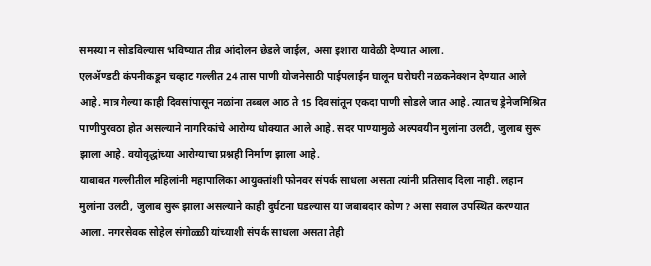समस्या न सोडविल्यास भविष्यात तीव्र आंदोलन छेडले जाईल, असा इशारा यावेळी देण्यात आला.
एलॲण्डटी कंपनीकडून चव्हाट गल्लीत 24 तास पाणी योजनेसाठी पाईपलाईन घालून घरोघरी नळकनेक्शन देण्यात आले आहे. मात्र गेल्या काही दिवसांपासून नळांना तब्बल आठ ते 15 दिवसांतून एकदा पाणी सोडले जात आहे. त्यातच ड्रेनेजमिश्रित पाणीपुरवठा होत असल्याने नागरिकांचे आरोग्य धोक्यात आले आहे. सदर पाण्यामुळे अल्पवयीन मुलांना उलटी, जुलाब सुरू झाला आहे. वयोवृद्धांच्या आरोग्याचा प्रश्नही निर्माण झाला आहे.
याबाबत गल्लीतील महिलांनी महापालिका आयुक्तांशी फोनवर संपर्क साधला असता त्यांनी प्रतिसाद दिला नाही. लहान मुलांना उलटी, जुलाब सुरू झाला असल्याने काही दुर्घटना घडल्यास या जबाबदार कोण? असा सवाल उपस्थित करण्यात आला. नगरसेवक सोहेल संगोळ्ळी यांच्याशी संपर्क साधला असता तेही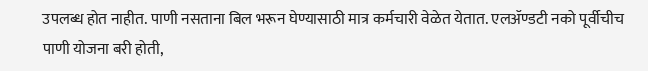उपलब्ध होत नाहीत. पाणी नसताना बिल भरून घेण्यासाठी मात्र कर्मचारी वेळेत येतात. एलॲण्डटी नको पूर्वीचीच पाणी योजना बरी होती,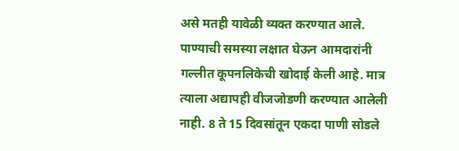असे मतही यावेळी व्यक्त करण्यात आले.
पाण्याची समस्या लक्षात घेऊन आमदारांनी गल्लीत कूपनलिकेची खोदाई केली आहे. मात्र त्याला अद्यापही वीजजोडणी करण्यात आलेली नाही. 8 ते 15 दिवसांतून एकदा पाणी सोडले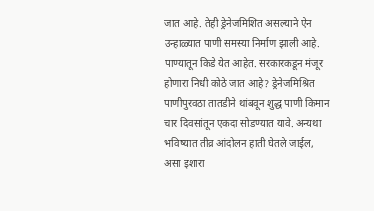जात आहे. तेही ड्रेनेजमिशित असल्याने ऐन उन्हाळ्यात पाणी समस्या निर्माण झाली आहे. पाण्यातून किडे येत आहेत. सरकारकडून मंजूर होणारा निधी कोठे जात आहे? ड्रेनेजमिश्रित पाणीपुरवठा तातडीने थांबवून शुद्ध पाणी किमान चार दिवसांतून एकदा सोडण्यात यावे. अन्यथा भविष्यात तीव्र आंदोलन हाती घेतले जाईल, असा इशारा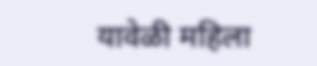यावेळी महिला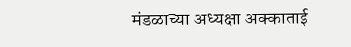मंडळाच्या अध्यक्षा अक्काताई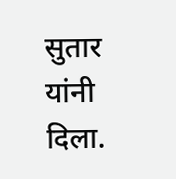सुतार यांनी दिला.